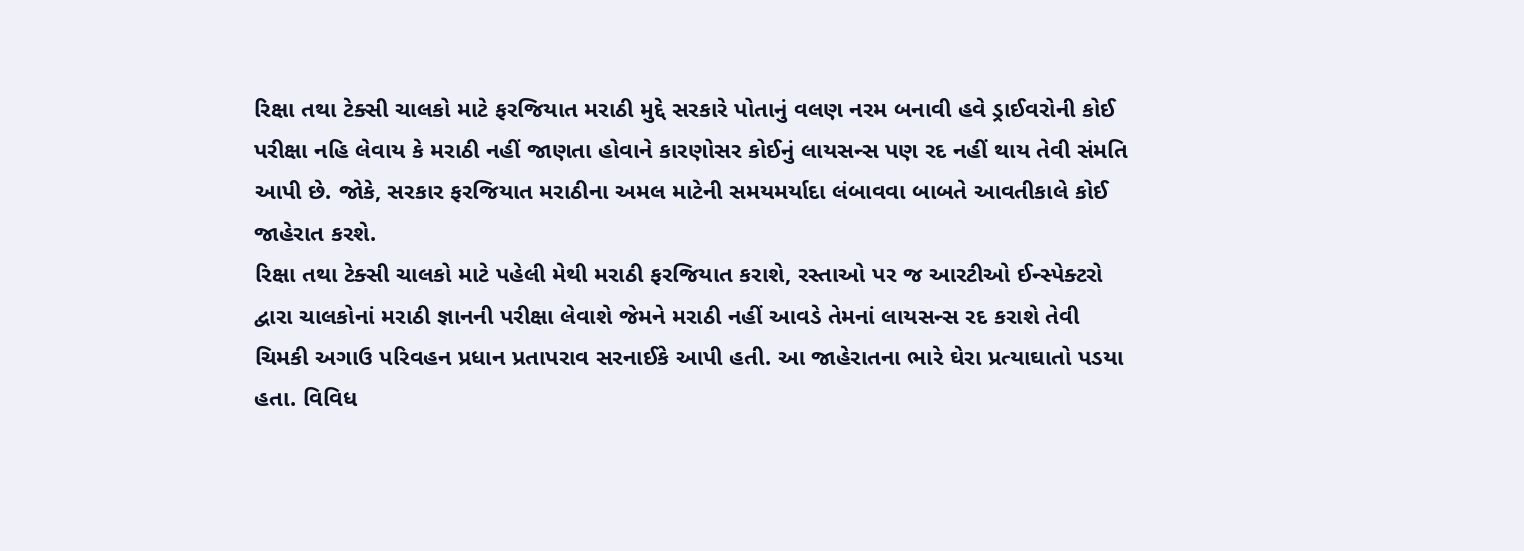રિક્ષા તથા ટેક્સી ચાલકો માટે ફરજિયાત મરાઠી મુદ્દે સરકારે પોતાનું વલણ નરમ બનાવી હવે ડ્રાઈવરોની કોઈ પરીક્ષા નહિ લેવાય કે મરાઠી નહીં જાણતા હોવાને કારણોસર કોઈનું લાયસન્સ પણ રદ નહીં થાય તેવી સંમતિ આપી છે. જોકે, સરકાર ફરજિયાત મરાઠીના અમલ માટેની સમયમર્યાદા લંબાવવા બાબતે આવતીકાલે કોઈ જાહેરાત કરશે.
રિક્ષા તથા ટેક્સી ચાલકો માટે પહેલી મેથી મરાઠી ફરજિયાત કરાશે, રસ્તાઓ પર જ આરટીઓ ઈન્સ્પેક્ટરો દ્વારા ચાલકોનાં મરાઠી જ્ઞાનની પરીક્ષા લેવાશે જેમને મરાઠી નહીં આવડે તેમનાં લાયસન્સ રદ કરાશે તેવી ચિમકી અગાઉ પરિવહન પ્રધાન પ્રતાપરાવ સરનાઈકે આપી હતી. આ જાહેરાતના ભારે ઘેરા પ્રત્યાઘાતો પડયા હતા. વિવિધ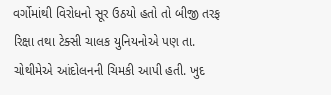વર્ગોમાંથી વિરોધનો સૂર ઉઠયો હતો તો બીજી તરફ રિક્ષા તથા ટેક્સી ચાલક યુનિયનોએ પણ તા. ચોથીમેએ આંદોલનની ચિમકી આપી હતી. ખુદ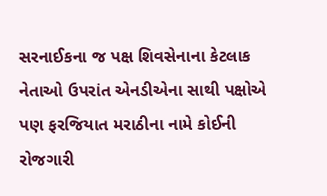સરનાઈકના જ પક્ષ શિવસેનાના કેટલાક નેતાઓ ઉપરાંત એનડીએના સાથી પક્ષોએ પણ ફરજિયાત મરાઠીના નામે કોઈની રોજગારી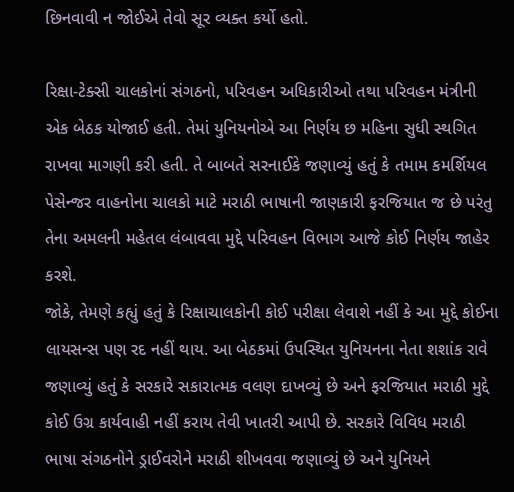છિનવાવી ન જોઈએ તેવો સૂર વ્યક્ત કર્યો હતો.

રિક્ષા-ટેક્સી ચાલકોનાં સંગઠનો, પરિવહન અધિકારીઓ તથા પરિવહન મંત્રીની એક બેઠક યોજાઈ હતી. તેમાં યુનિયનોએ આ નિર્ણય છ મહિના સુધી સ્થગિત રાખવા માગણી કરી હતી. તે બાબતે સરનાઈકે જણાવ્યું હતું કે તમામ કમર્શિયલ પેસેન્જર વાહનોના ચાલકો માટે મરાઠી ભાષાની જાણકારી ફરજિયાત જ છે પરંતુ તેના અમલની મહેતલ લંબાવવા મુદ્દે પરિવહન વિભાગ આજે કોઈ નિર્ણય જાહેર કરશે.
જોકે, તેમણે કહ્યું હતું કે રિક્ષાચાલકોની કોઈ પરીક્ષા લેવાશે નહીં કે આ મુદ્દે કોઈના લાયસન્સ પણ રદ નહીં થાય. આ બેઠકમાં ઉપસ્થિત યુનિયનના નેતા શશાંક રાવે જણાવ્યું હતું કે સરકારે સકારાત્મક વલણ દાખવ્યું છે અને ફરજિયાત મરાઠી મુદ્દે કોઈ ઉગ્ર કાર્યવાહી નહીં કરાય તેવી ખાતરી આપી છે. સરકારે વિવિધ મરાઠી ભાષા સંગઠનોને ડ્રાઈવરોને મરાઠી શીખવવા જણાવ્યું છે અને યુનિયને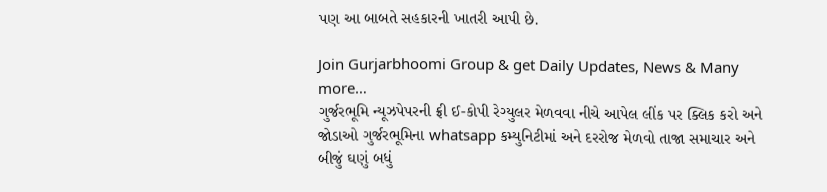પણ આ બાબતે સહકારની ખાતરી આપી છે.

Join Gurjarbhoomi Group & get Daily Updates, News & Many more…
ગુર્જરભૂમિ ન્યૂઝપેપરની ફ્રી ઈ-કોપી રેગ્યુલર મેળવવા નીચે આપેલ લીંક પર ક્લિક કરો અને જોડાઓ ગુર્જરભૂમિના whatsapp કમ્યુનિટીમાં અને દરરોજ મેળવો તાજા સમાચાર અને બીજું ઘણું બધું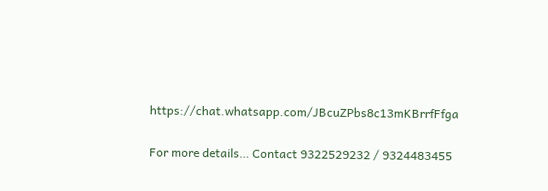https://chat.whatsapp.com/JBcuZPbs8c13mKBrrfFfga

For more details… Contact 9322529232 / 9324483455